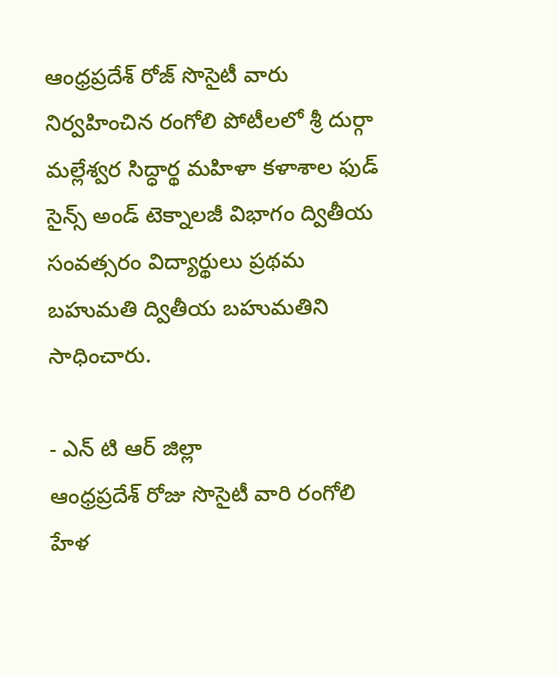ఆంధ్రప్రదేశ్ రోజ్ సొసైటీ వారు నిర్వహించిన రంగోలి పోటీలలో శ్రీ దుర్గా మల్లేశ్వర సిద్ధార్థ మహిళా కళాశాల ఫుడ్ సైన్స్ అండ్ టెక్నాలజీ విభాగం ద్వితీయ సంవత్సరం విద్యార్థులు ప్రథమ బహుమతి ద్వితీయ బహుమతిని సాధించారు.

- ఎన్ టి ఆర్ జిల్లా
ఆంధ్రప్రదేశ్ రోజు సొసైటీ వారి రంగోలి హేళ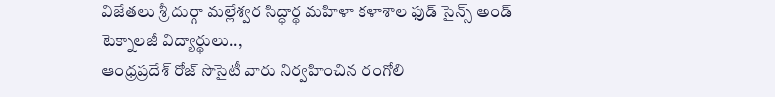విజేతలు శ్రీ దుర్గా మల్లేశ్వర సిద్ధార్థ మహిళా కళాశాల ఫుడ్ సైన్స్ అండ్ టెక్నాలజీ విద్యార్థులు..,
ఆంధ్రప్రదేశ్ రోజ్ సొసైటీ వారు నిర్వహించిన రంగోలి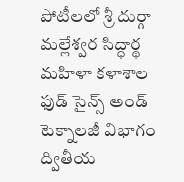పోటీలలో శ్రీ దుర్గా మల్లేశ్వర సిద్ధార్థ మహిళా కళాశాల ఫుడ్ సైన్స్ అండ్ టెక్నాలజీ విభాగం ద్వితీయ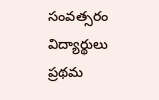సంవత్సరం విద్యార్థులు ప్రథమ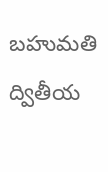బహుమతి ద్వితీయ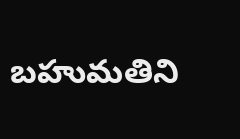బహుమతిని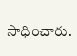సాధించారు.